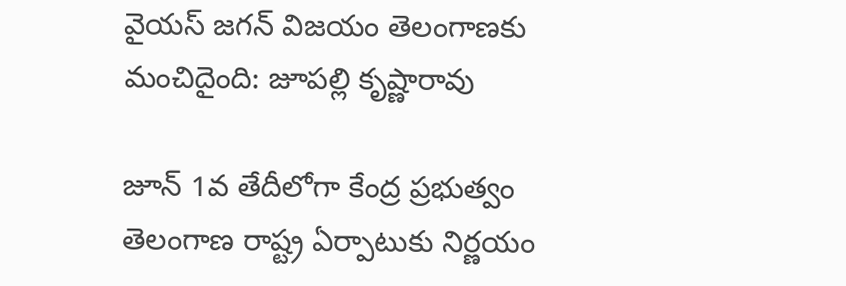వైయస్ జగన్ విజయం తెలంగాణకు మంచిదైంది: జూపల్లి కృష్ణారావు

జూన్ 1వ తేదీలోగా కేంద్ర ప్రభుత్వం తెలంగాణ రాష్ట్ర ఏర్పాటుకు నిర్ణయం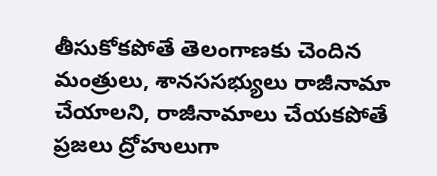తీసుకోకపోతే తెలంగాణకు చెందిన మంత్రులు, శానససభ్యులు రాజీనామా చేయాలని, రాజీనామాలు చేయకపోతే ప్రజలు ద్రోహులుగా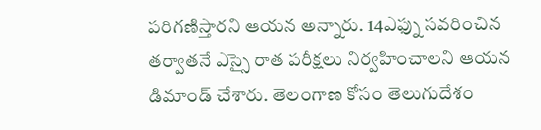పరిగణిస్తారని ఆయన అన్నారు. 14ఎఫ్ను సవరించిన తర్వాతనే ఎస్సై రాత పరీక్షలు నిర్వహించాలని ఆయన డిమాండ్ చేశారు. తెలంగాణ కోసం తెలుగుదేశం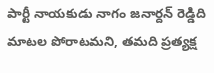పార్టీ నాయకుడు నాగం జనార్దన్ రెడ్డిది మాటల పోరాటమని, తమది ప్రత్యక్ష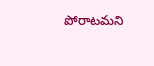పోరాటమని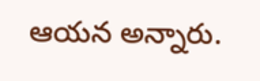ఆయన అన్నారు.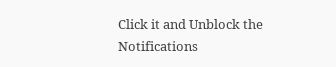Click it and Unblock the Notifications